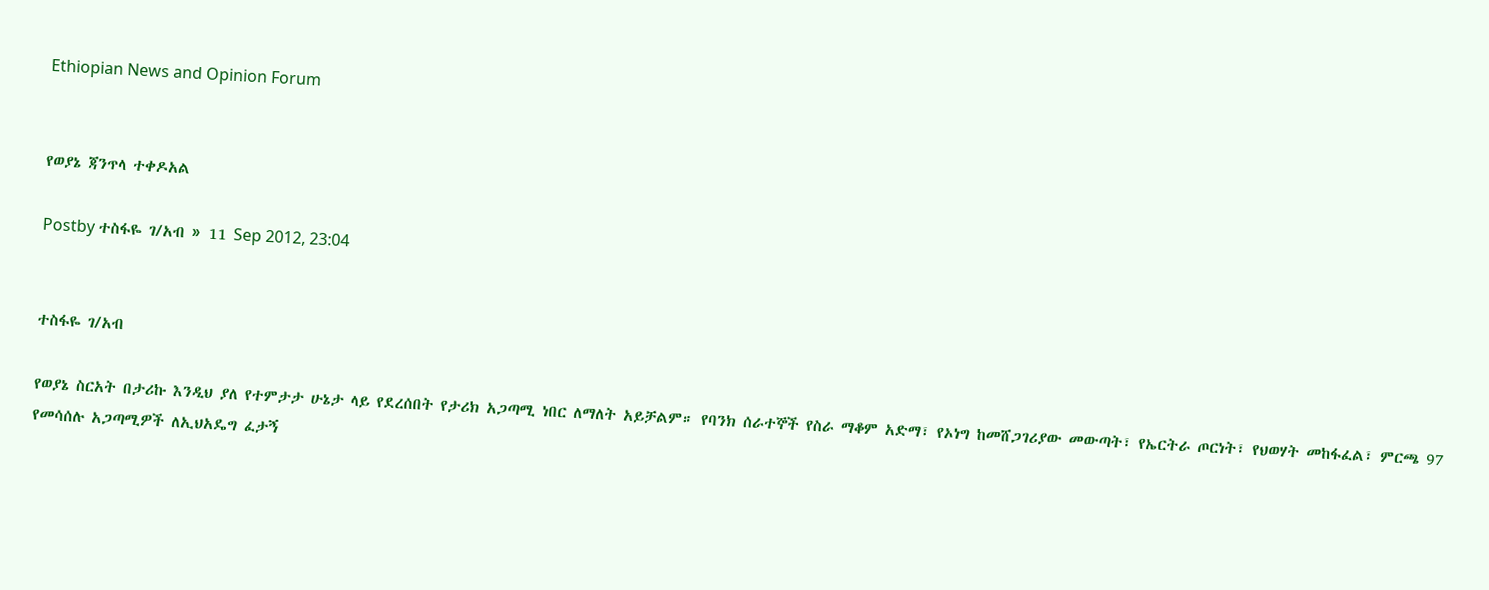Ethiopian News and Opinion Forum


የወያኔ ጃንጥላ ተቀዶአል

Postby ተስፋዬ ገ/አብ » 11 Sep 2012, 23:04


ተስፋዬ ገ/አብ

የወያኔ ስርአት በታሪኩ እንዲህ ያለ የተምታታ ሁኔታ ላይ የደረሰበት የታሪክ አጋጣሚ ነበር ለማለት አይቻልም። የባንክ ሰራተኞች የስራ ማቆም አድማ፣ የኦነግ ከመሸጋገሪያው መውጣት፣ የኤርትራ ጦርነት፣ የህወሃት መከፋፈል፣ ምርጫ 97 የመሳሰሉ አጋጣሚዎች ለኢህአዴግ ፈታኝ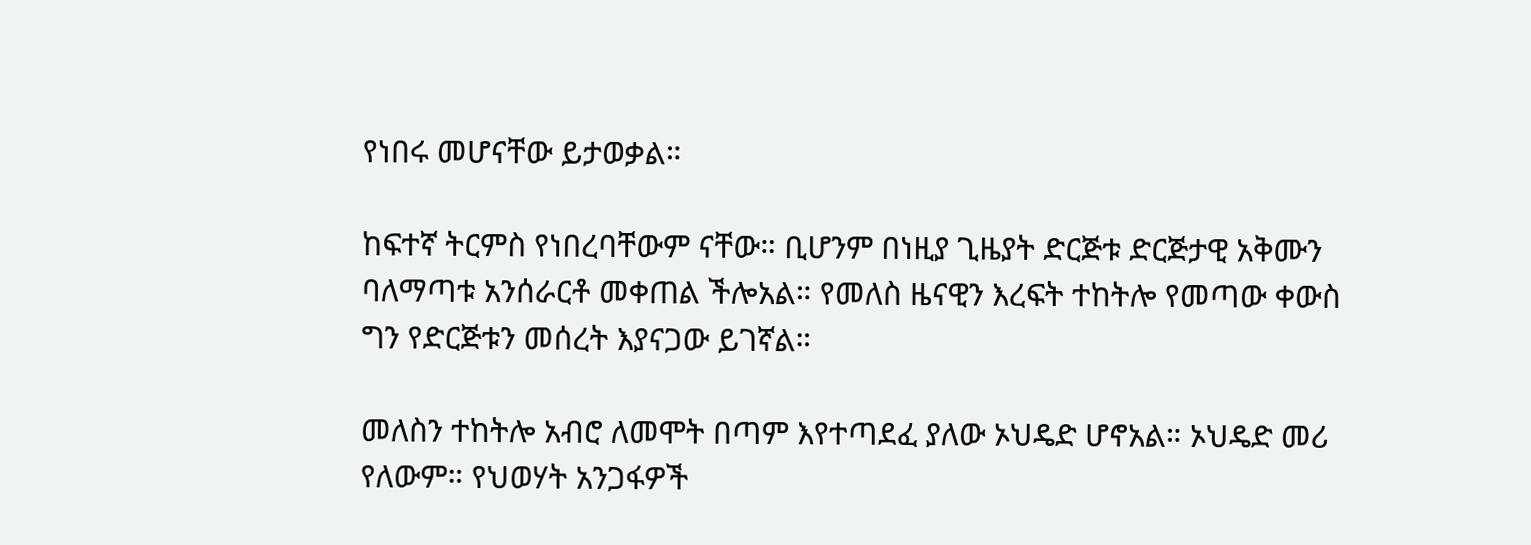የነበሩ መሆናቸው ይታወቃል።

ከፍተኛ ትርምስ የነበረባቸውም ናቸው። ቢሆንም በነዚያ ጊዜያት ድርጅቱ ድርጅታዊ አቅሙን ባለማጣቱ አንሰራርቶ መቀጠል ችሎአል። የመለስ ዜናዊን እረፍት ተከትሎ የመጣው ቀውስ ግን የድርጅቱን መሰረት እያናጋው ይገኛል።

መለስን ተከትሎ አብሮ ለመሞት በጣም እየተጣደፈ ያለው ኦህዴድ ሆኖአል። ኦህዴድ መሪ የለውም። የህወሃት አንጋፋዎች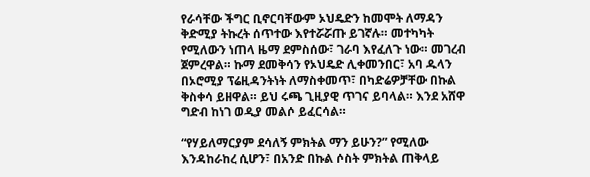የራሳቸው ችግር ቢኖርባቸውም ኦህዴድን ከመሞት ለማዳን ቅድሚያ ትኩረት ሰጥተው እየተሯሯጡ ይገኛሉ። መተካካት የሚለውን ነጠላ ዜማ ደምስሰው፣ ገራባ እየፈለጉ ነው። መገረብ ጀምረዋል። ኩማ ደመቅሳን የኦህዴድ ሊቀመንበር፣ አባ ዱላን በኦሮሚያ ፕሬዚዳንትነት ለማስቀመጥ፣ በካድሬዎቻቸው በኩል ቅስቀሳ ይዘዋል። ይህ ሩጫ ጊዚያዊ ጥገና ይባላል። እንደ አሸዋ ግድብ ከነገ ወዲያ መልሶ ይፈርሳል።

“የሃይለማርያም ደሳለኝ ምክትል ማን ይሁን?” የሚለው እንዳከራከረ ሲሆን፣ በአንድ በኩል ሶስት ምክትል ጠቅላይ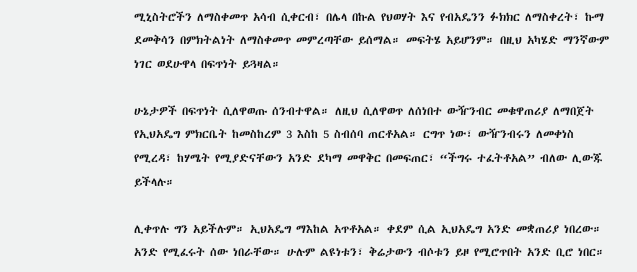ሚኒስትሮችን ለማስቀመጥ አሳብ ሲቀርብ፣ በሌላ በኩል የህወሃት እና የብአዴንን ፉክክር ለማስቀረት፣ ኩማ ደመቅሳን በምክትልነት ለማስቀመጥ መምረጣቸው ይሰማል። መፍትሄ አይሆንም። በዚህ አካሄድ ማንኛውም ነገር ወደሁዋላ በፍጥነት ይጓዛል።

ሁኔታዎች በፍጥነት ሲለዋወጡ ሰንብተዋል። ለዚህ ሲለዋወጥ ለሰነበተ ውዥንብር መቁዋጠሪያ ለማበጀት የኢህአዴግ ምክርቤት ከመስከረም 3 እስከ 5 ስብሰባ ጠርቶአል። ርግጥ ነው፣ ውዥንብሩን ለመቀነስ የሚረዳ፣ ከሃሜት የሚያድናቸውን አንድ ደካማ መዋቅር በመፍጠር፣ “ችግሩ ተፈትቶአል” ብለው ሊውጁ ይችላሉ።

ሊቀጥሉ ግን አይችሉም። ኢህአዴግ ማእከል አጥቶአል። ቀደም ሲል ኢህአዴግ አንድ መቋጠሪያ ነበረው። አንድ የሚፈሩት ሰው ነበራቸው። ሁሉም ልዩነቱን፣ ቅሬታውን ብሶቱን ይዞ የሚሮጥበት አንድ ቢሮ ነበር።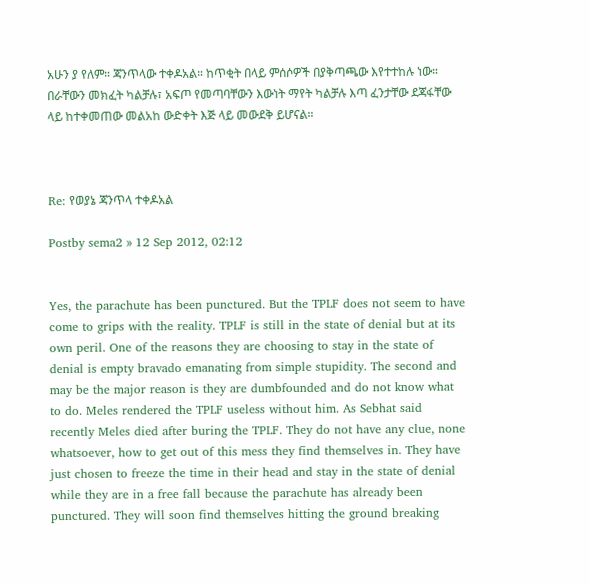አሁን ያ የለም። ጃንጥላው ተቀዶአል። ከጥቂት በላይ ምሰሶዎች በያቅጣጫው እየተተከሉ ነው። በራቸውን መክፈት ካልቻሉ፣ አፍጦ የመጣባቸውን እውነት ማየት ካልቻሉ እጣ ፈንታቸው ደጃፋቸው ላይ ከተቀመጠው መልአከ ውድቀት እጅ ላይ መውደቅ ይሆናል።



Re: የወያኔ ጃንጥላ ተቀዶአል

Postby sema2 » 12 Sep 2012, 02:12


Yes, the parachute has been punctured. But the TPLF does not seem to have come to grips with the reality. TPLF is still in the state of denial but at its own peril. One of the reasons they are choosing to stay in the state of denial is empty bravado emanating from simple stupidity. The second and may be the major reason is they are dumbfounded and do not know what to do. Meles rendered the TPLF useless without him. As Sebhat said recently Meles died after buring the TPLF. They do not have any clue, none whatsoever, how to get out of this mess they find themselves in. They have just chosen to freeze the time in their head and stay in the state of denial while they are in a free fall because the parachute has already been punctured. They will soon find themselves hitting the ground breaking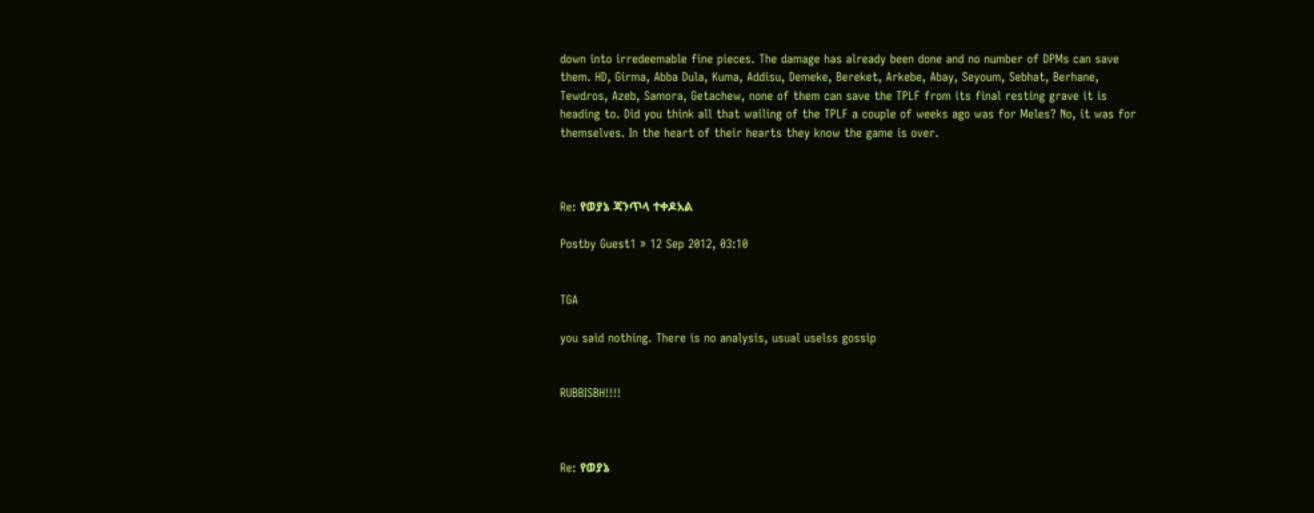down into irredeemable fine pieces. The damage has already been done and no number of DPMs can save them. HD, Girma, Abba Dula, Kuma, Addisu, Demeke, Bereket, Arkebe, Abay, Seyoum, Sebhat, Berhane, Tewdros, Azeb, Samora, Getachew, none of them can save the TPLF from its final resting grave it is heading to. Did you think all that wailing of the TPLF a couple of weeks ago was for Meles? No, it was for themselves. In the heart of their hearts they know the game is over.



Re: የወያኔ ጃንጥላ ተቀዶአል

Postby Guest1 » 12 Sep 2012, 03:10


TGA

you said nothing. There is no analysis, usual uselss gossip


RUBBISBH!!!!



Re: የወያኔ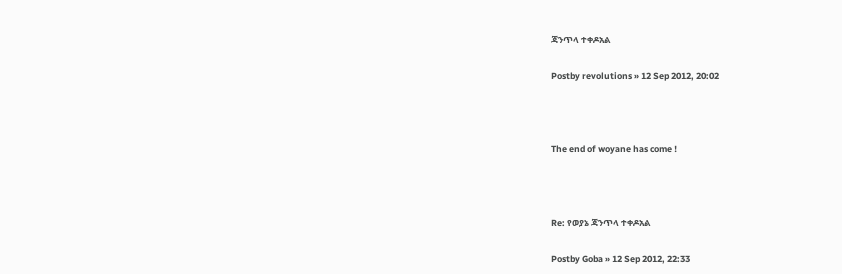ጃንጥላ ተቀዶአል

Postby revolutions » 12 Sep 2012, 20:02



The end of woyane has come !



Re: የወያኔ ጃንጥላ ተቀዶአል

Postby Goba » 12 Sep 2012, 22:33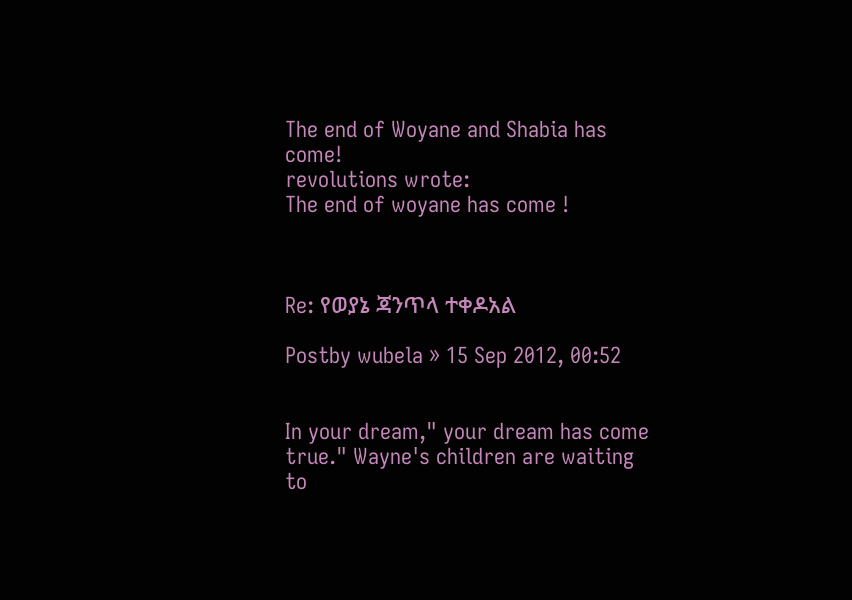The end of Woyane and Shabia has come!
revolutions wrote:
The end of woyane has come !



Re: የወያኔ ጃንጥላ ተቀዶአል

Postby wubela » 15 Sep 2012, 00:52


In your dream," your dream has come true." Wayne's children are waiting to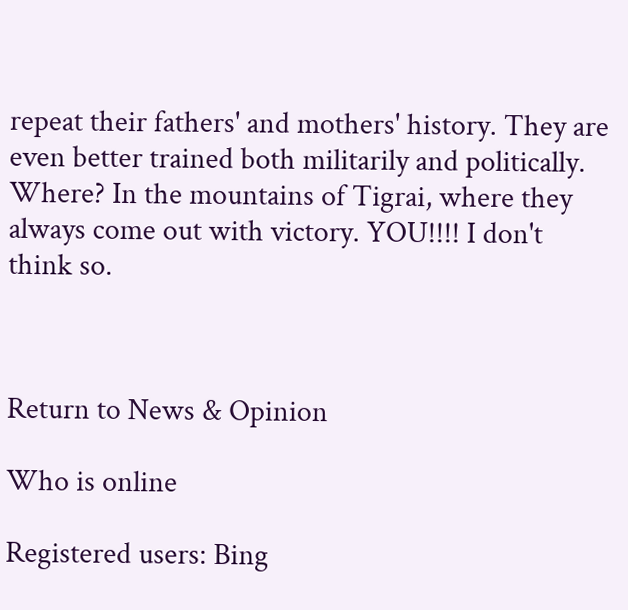repeat their fathers' and mothers' history. They are even better trained both militarily and politically. Where? In the mountains of Tigrai, where they always come out with victory. YOU!!!! I don't think so.



Return to News & Opinion

Who is online

Registered users: Bing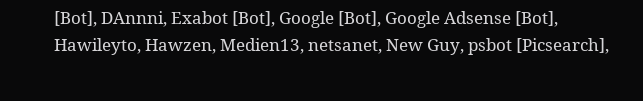[Bot], DAnnni, Exabot [Bot], Google [Bot], Google Adsense [Bot], Hawileyto, Hawzen, Medien13, netsanet, New Guy, psbot [Picsearch],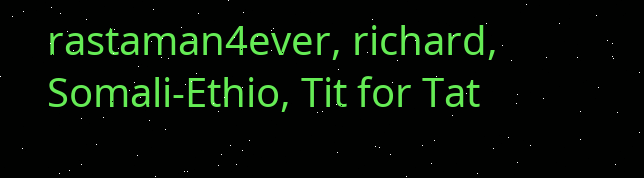rastaman4ever, richard, Somali-Ethio, Tit for Tat